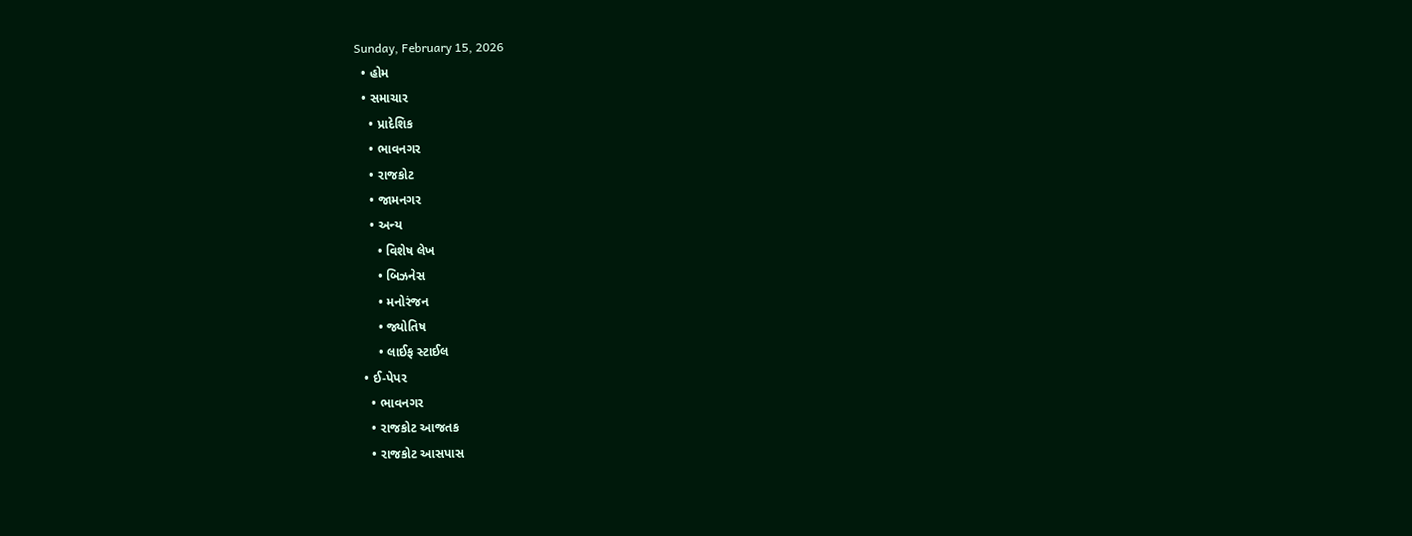Sunday, February 15, 2026
  • હોમ
  • સમાચાર
    • પ્રાદેશિક
    • ભાવનગર
    • રાજકોટ
    • જામનગર
    • અન્ય
      • વિશેષ લેખ
      • બિઝનેસ
      • મનોરંજન
      • જ્યોતિષ
      • લાઈફ સ્ટાઈલ
  • ઈ-પેપર
    • ભાવનગર
    • રાજકોટ આજતક
    • રાજકોટ આસપાસ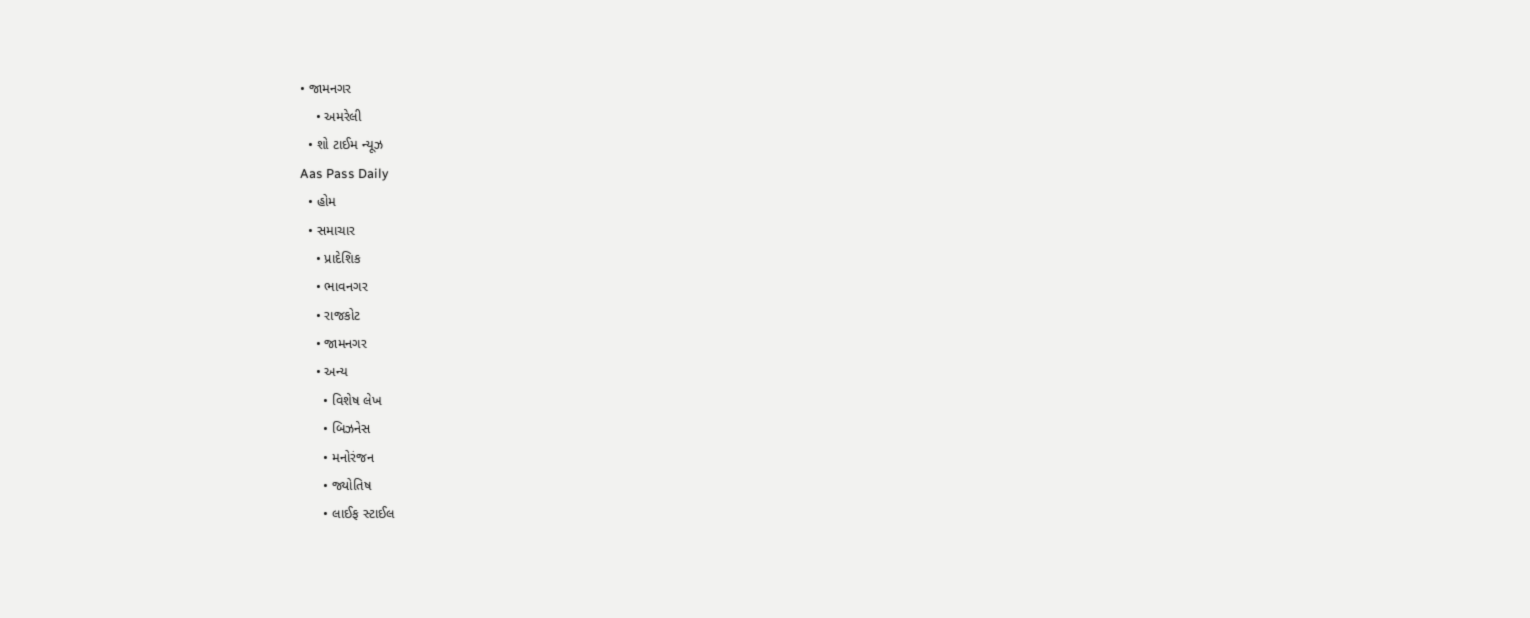• જામનગર
    • અમરેલી
  • શો ટાઈમ ન્યૂઝ
Aas Pass Daily
  • હોમ
  • સમાચાર
    • પ્રાદેશિક
    • ભાવનગર
    • રાજકોટ
    • જામનગર
    • અન્ય
      • વિશેષ લેખ
      • બિઝનેસ
      • મનોરંજન
      • જ્યોતિષ
      • લાઈફ સ્ટાઈલ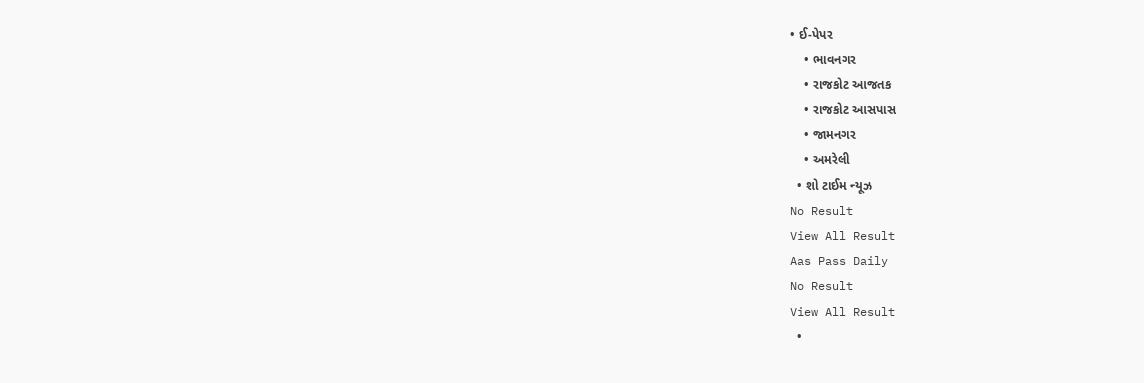• ઈ-પેપર
    • ભાવનગર
    • રાજકોટ આજતક
    • રાજકોટ આસપાસ
    • જામનગર
    • અમરેલી
  • શો ટાઈમ ન્યૂઝ
No Result
View All Result
Aas Pass Daily
No Result
View All Result
  •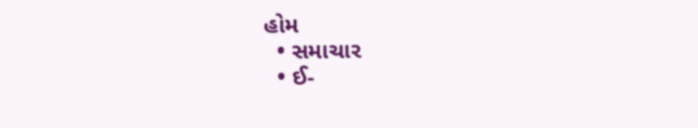હોમ
  • સમાચાર
  • ઈ-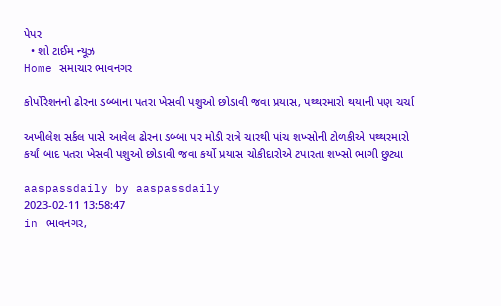પેપર
  • શો ટાઈમ ન્યૂઝ
Home સમાચાર ભાવનગર

કોર્પોરેશનનો ઢોરના ડબ્બાના પતરા ખેસવી પશુઓ છોડાવી જવા પ્રયાસ, પથ્થરમારો થયાની પણ ચર્ચા

અખીલેશ સર્કલ પાસે આવેલ ઢોરના ડબ્બા પર મોડી રાત્રે ચારથી પાંચ શખ્સોની ટોળકીએ પથ્થરમારો કર્યાં બાદ પતરા ખેસવી પશુઓ છોડાવી જવા કર્યો પ્રયાસ ચોકીદારોએ ટપારતા શખ્સો ભાગી છુટ્યા

aaspassdaily by aaspassdaily
2023-02-11 13:58:47
in ભાવનગર,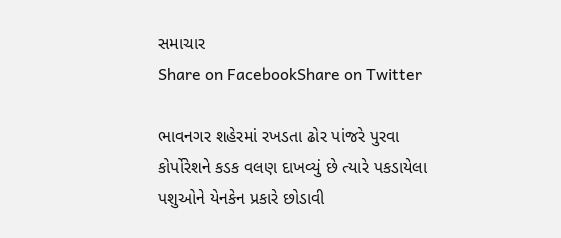સમાચાર
Share on FacebookShare on Twitter

ભાવનગર શહેરમાં રખડતા ઢોર પાંજરે પુરવા કોર્પોરેશને કડક વલણ દાખવ્યું છે ત્યારે પકડાયેલા પશુઓને યેનકેન પ્રકારે છોડાવી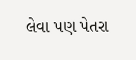લેવા પણ પેતરા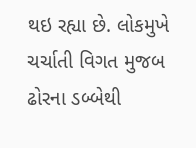થઇ રહ્યા છે. લોકમુખે ચર્ચાતી વિગત મુજબ ઢોરના ડબ્બેથી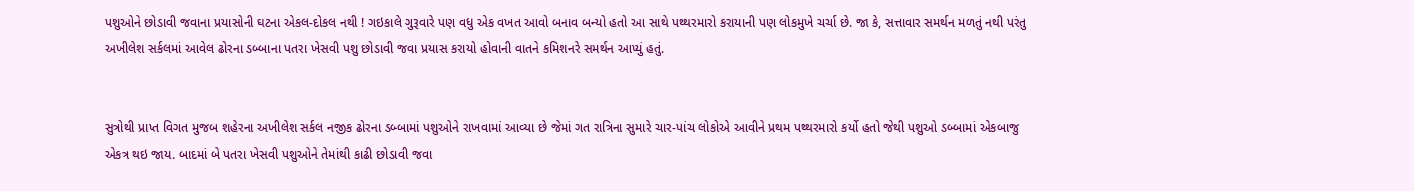પશુઓને છોડાવી જવાના પ્રયાસોની ઘટના એકલ-દોકલ નથી ! ગઇકાલે ગુરૂવારે પણ વધુ એક વખત આવો બનાવ બન્યો હતો આ સાથે પથ્થરમારો કરાયાની પણ લોકમુખે ચર્ચા છે. જા કે, સત્તાવાર સમર્થન મળતું નથી પરંતુ અખીલેશ સર્કલમાં આવેલ ઢોરના ડબ્બાના પતરા ખેસવી પશુ છોડાવી જવા પ્રયાસ કરાયો હોવાની વાતને કમિશનરે સમર્થન આપ્યું હતું.


સુત્રોથી પ્રાપ્ત વિગત મુજબ શહેરના અખીલેશ સર્કલ નજીક ઢોરના ડબ્બામાં પશુઓને રાખવામાં આવ્યા છે જેમાં ગત રાત્રિના સુમારે ચાર-પાંચ લોકોએ આવીને પ્રથમ પથ્થરમારો કર્યો હતો જેથી પશુઓ ડબ્બામાં એકબાજુ એકત્ર થઇ જાય. બાદમાં બે પતરા ખેસવી પશુઓને તેમાંથી કાઢી છોડાવી જવા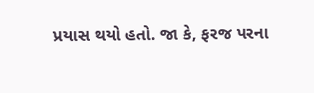પ્રયાસ થયો હતો. જા કે, ફરજ પરના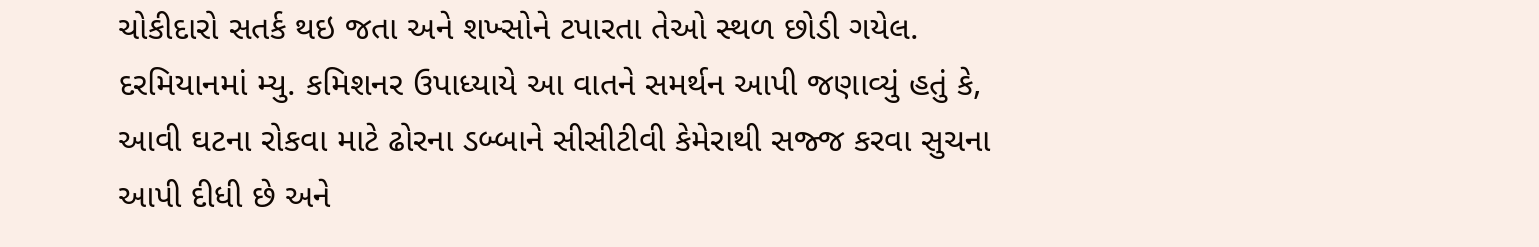ચોકીદારો સતર્ક થઇ જતા અને શખ્સોને ટપારતા તેઓ સ્થળ છોડી ગયેલ. દરમિયાનમાં મ્યુ. કમિશનર ઉપાધ્યાયે આ વાતને સમર્થન આપી જણાવ્યું હતું કે, આવી ઘટના રોકવા માટે ઢોરના ડબ્બાને સીસીટીવી કેમેરાથી સજ્જ કરવા સુચના આપી દીધી છે અને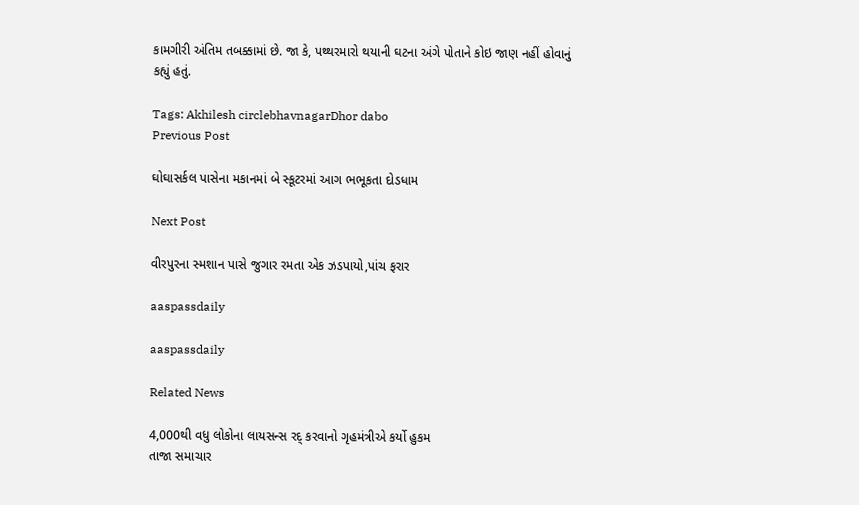કામગીરી અંતિમ તબક્કામાં છે. જા કે, પથ્થરમારો થયાની ઘટના અંગે પોતાને કોઇ જાણ નહીં હોવાનું કહ્યું હતું.

Tags: Akhilesh circlebhavnagarDhor dabo
Previous Post

ઘોઘાસર્કલ પાસેના મકાનમાં બે સ્કૂટરમાં આગ ભભૂકતા દોડધામ

Next Post

વીરપુરના સ્મશાન પાસે જુગાર રમતા એક ઝડપાયો,પાંચ ફરાર

aaspassdaily

aaspassdaily

Related News

4,000થી વધુ લોકોના લાયસન્સ રદ્ કરવાનો ગૃહમંત્રીએ કર્યો હુકમ
તાજા સમાચાર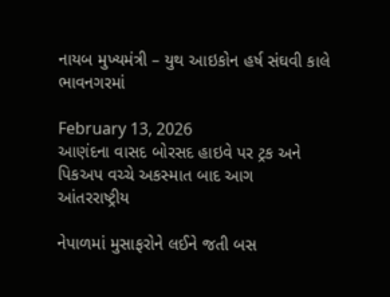નાયબ મુખ્યમંત્રી – યુથ આઇકોન હર્ષ સંઘવી કાલે ભાવનગરમાં

February 13, 2026
આણંદના વાસદ બોરસદ હાઇવે પર ટ્રક અને પિકઅપ વચ્ચે અકસ્માત બાદ આગ
આંતરરાષ્ટ્રીય

નેપાળમાં મુસાફરોને લઈને જતી બસ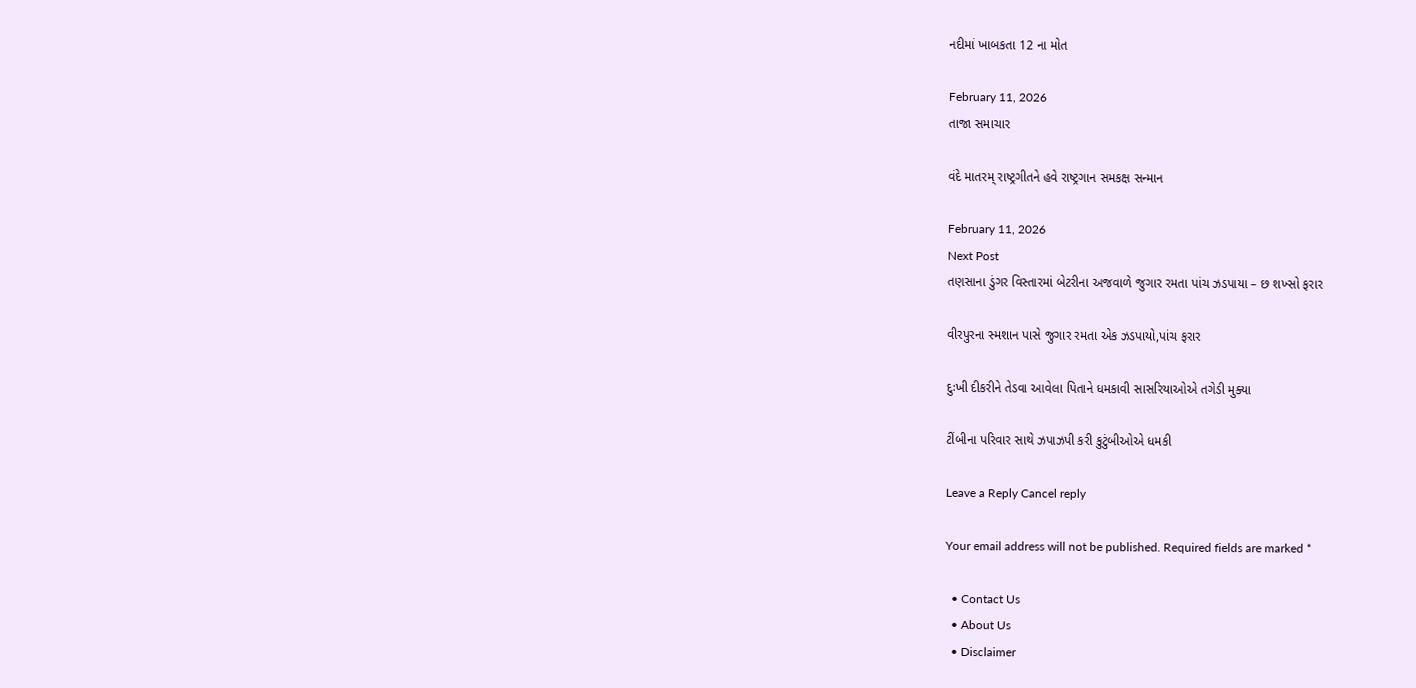નદીમાં ખાબકતા 12 ના મોત

February 11, 2026
તાજા સમાચાર

વંદે માતરમ્ રાષ્ટ્રગીતને હવે રાષ્ટ્રગાન સમકક્ષ સન્માન

February 11, 2026
Next Post
તણસાના ડુંગર વિસ્તારમાં બેટરીના અજવાળે જુગાર રમતા પાંચ ઝડપાયા – છ શખ્સો ફરાર

વીરપુરના સ્મશાન પાસે જુગાર રમતા એક ઝડપાયો,પાંચ ફરાર

દુઃખી દીકરીને તેડવા આવેલા પિતાને ધમકાવી સાસરિયાઓએ તગેડી મુક્યા

ટીંબીના પરિવાર સાથે ઝપાઝપી કરી કુટુંબીઓએ ધમકી

Leave a Reply Cancel reply

Your email address will not be published. Required fields are marked *

  • Contact Us
  • About Us
  • Disclaimer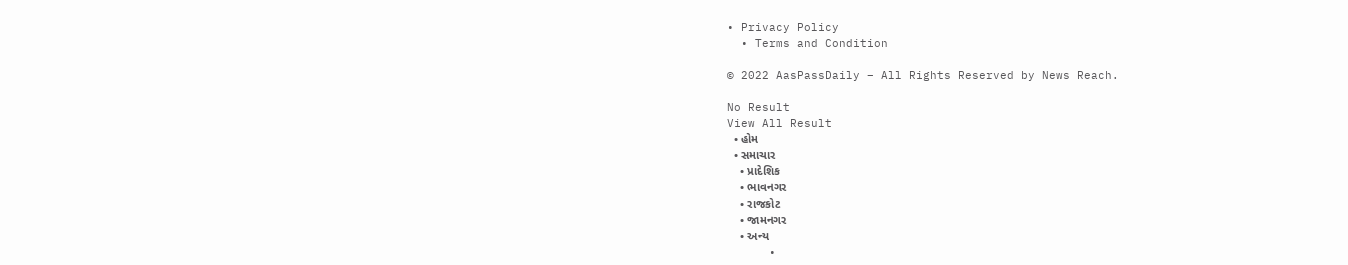• Privacy Policy
  • Terms and Condition

© 2022 AasPassDaily – All Rights Reserved by News Reach.

No Result
View All Result
  • હોમ
  • સમાચાર
    • પ્રાદેશિક
    • ભાવનગર
    • રાજકોટ
    • જામનગર
    • અન્ય
      •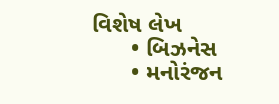વિશેષ લેખ
      • બિઝનેસ
      • મનોરંજન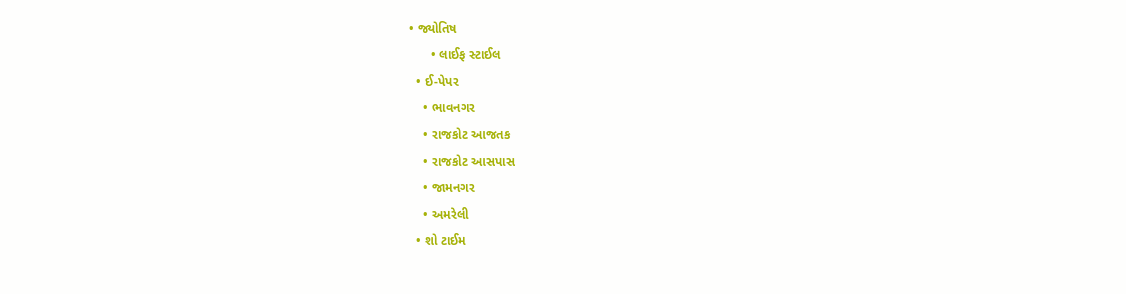• જ્યોતિષ
      • લાઈફ સ્ટાઈલ
  • ઈ-પેપર
    • ભાવનગર
    • રાજકોટ આજતક
    • રાજકોટ આસપાસ
    • જામનગર
    • અમરેલી
  • શો ટાઈમ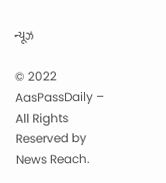ન્યૂઝ

© 2022 AasPassDaily – All Rights Reserved by News Reach.